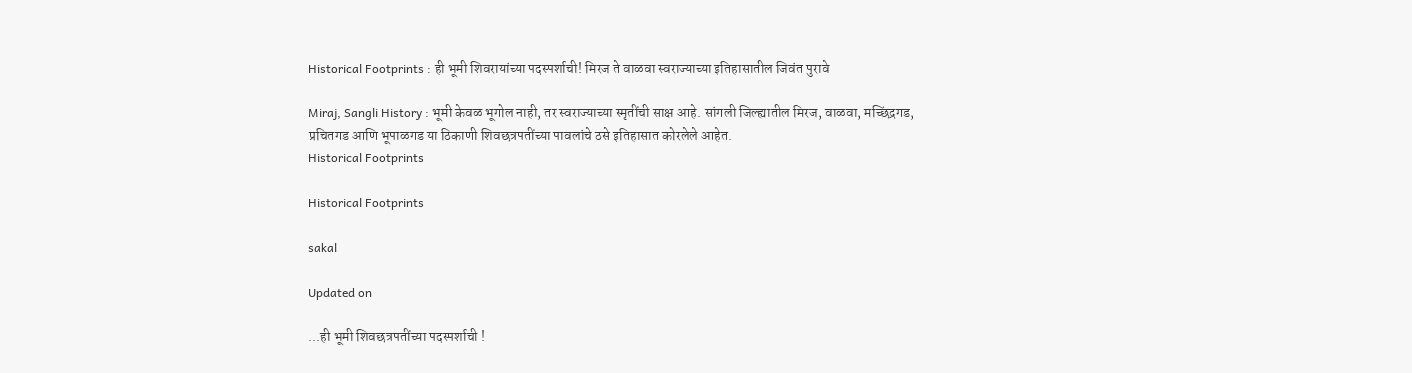Historical Footprints : ही भूमी शिवरायांच्या पदस्पर्शाची! मिरज ते वाळवा स्वराज्याच्या इतिहासातील जिवंत पुरावे

Miraj, Sangli History : भूमी केवळ भूगोल नाही, तर स्वराज्याच्या स्मृतींची साक्ष आहे. सांगली जिल्ह्यातील मिरज, वाळवा, मच्छिंद्रगड, प्रचितगड आणि भूपाळगड या ठिकाणी शिवछत्रपतींच्या पावलांचे ठसे इतिहासात कोरलेले आहेत.
Historical Footprints

Historical Footprints

sakal

Updated on

...ही भूमी शिवछत्रपतींच्या पदस्पर्शाची !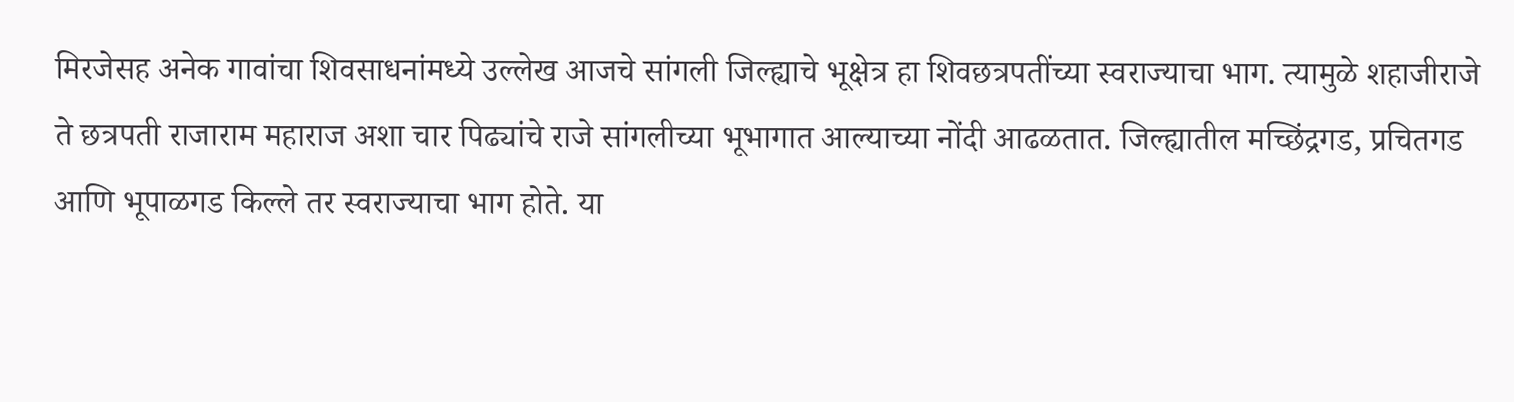मिरजेसह अनेक गावांचा शिवसाधनांमध्ये उल्लेख आजचे सांगली जिल्ह्याचे भूक्षेत्र हा शिवछत्रपतींच्या स्वराज्याचा भाग. त्यामुळे शहाजीराजे ते छत्रपती राजाराम महाराज अशा चार पिढ्यांचे राजे सांगलीच्या भूभागात आल्‍याच्या नोंदी आढळतात. जिल्ह्यातील मच्छिंद्रगड, प्रचितगड आणि भूपाळगड किल्ले तर स्वराज्याचा भाग होते. या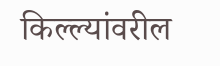किल्ल्यांवरील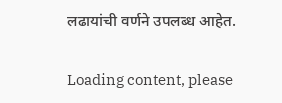लढायांची वर्णने उपलब्ध आहेत.

Loading content, please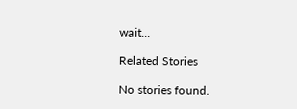wait...

Related Stories

No stories found.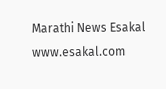Marathi News Esakal
www.esakal.com